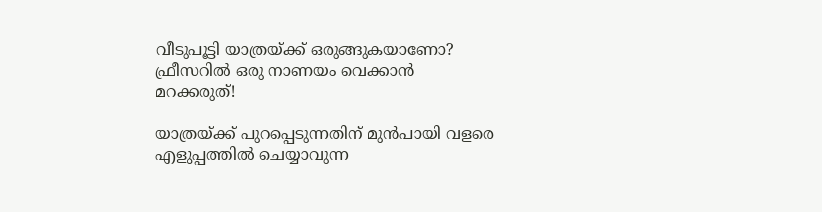വീടുപൂട്ടി യാത്രയ്ക്ക് ഒരുങ്ങുകയാണോ? ഫ്രീസറിൽ ഒരു നാണയം വെക്കാൻ മറക്കരുത്!

യാത്രയ്ക്ക് പുറപ്പെടുന്നതിന് മുൻപായി വളരെ എളുപ്പത്തിൽ ചെയ്യാവുന്ന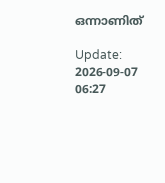ഒന്നാണിത്

Update: 2026-09-07 06:27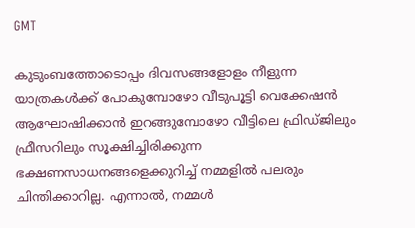GMT

കുടുംബത്തോടൊപ്പം ദിവസങ്ങളോളം നീളുന്ന യാത്രകൾക്ക് പോകുമ്പോഴോ വീടുപൂട്ടി വെക്കേഷൻ ആഘോഷിക്കാൻ ഇറങ്ങുമ്പോഴോ വീട്ടിലെ ഫ്രിഡ്ജിലും ഫ്രീസറിലും സൂക്ഷിച്ചിരിക്കുന്ന ഭക്ഷണസാധനങ്ങളെക്കുറിച്ച് നമ്മളിൽ പലരും ചിന്തിക്കാറില്ല. എന്നാൽ, നമ്മൾ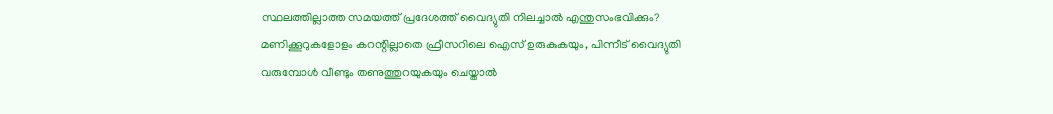സ്ഥലത്തില്ലാത്ത സമയത്ത് പ്രദേശത്ത് വൈദ്യുതി നിലച്ചാൽ എന്തുസംഭവിക്കും? മണിക്കൂറുകളോളം കറന്റില്ലാതെ ഫ്രീസറിലെ ഐസ് ഉരുകുകയും, പിന്നീട് വൈദ്യുതി വരുമ്പോൾ വീണ്ടും തണുത്തുറയുകയും ചെയ്താൽ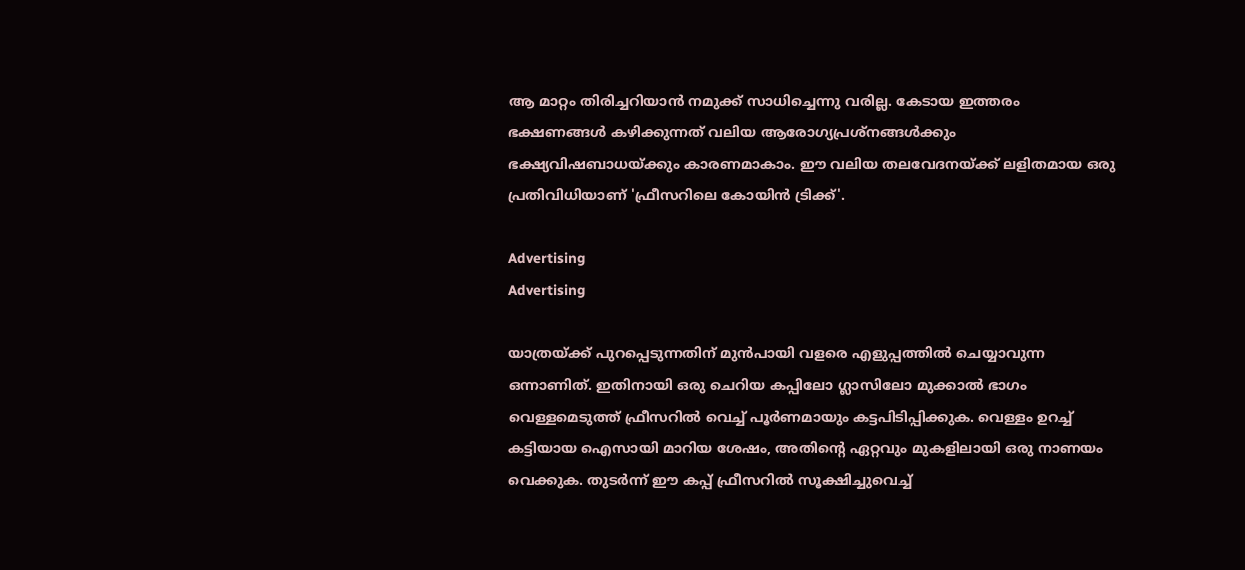ആ മാറ്റം തിരിച്ചറിയാൻ നമുക്ക് സാധിച്ചെന്നു വരില്ല. കേടായ ഇത്തരം ഭക്ഷണങ്ങൾ കഴിക്കുന്നത് വലിയ ആരോഗ്യപ്രശ്നങ്ങൾക്കും ഭക്ഷ്യവിഷബാധയ്ക്കും കാരണമാകാം. ഈ വലിയ തലവേദനയ്ക്ക് ലളിതമായ ഒരു പ്രതിവിധിയാണ് 'ഫ്രീസറിലെ കോയിൻ ട്രിക്ക്'.

Advertising
Advertising

യാത്രയ്ക്ക് പുറപ്പെടുന്നതിന് മുൻപായി വളരെ എളുപ്പത്തിൽ ചെയ്യാവുന്ന ഒന്നാണിത്. ഇതിനായി ഒരു ചെറിയ കപ്പിലോ ഗ്ലാസിലോ മുക്കാൽ ഭാഗം വെള്ളമെടുത്ത് ഫ്രീസറിൽ വെച്ച് പൂർണമായും കട്ടപിടിപ്പിക്കുക. വെള്ളം ഉറച്ച് കട്ടിയായ ഐസായി മാറിയ ശേഷം, അതിന്റെ ഏറ്റവും മുകളിലായി ഒരു നാണയം വെക്കുക. തുടർന്ന് ഈ കപ്പ് ഫ്രീസറിൽ സൂക്ഷിച്ചുവെച്ച്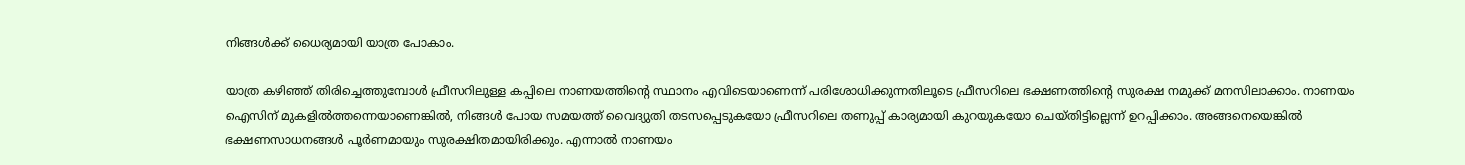നിങ്ങൾക്ക് ധൈര്യമായി യാത്ര പോകാം.

യാത്ര കഴിഞ്ഞ് തിരിച്ചെത്തുമ്പോൾ ഫ്രീസറിലുള്ള കപ്പിലെ നാണയത്തിന്റെ സ്ഥാനം എവിടെയാണെന്ന് പരിശോധിക്കുന്നതിലൂടെ ഫ്രീസറിലെ ഭക്ഷണത്തിന്റെ സുരക്ഷ നമുക്ക് മനസിലാക്കാം. നാണയം ഐസിന് മുകളിൽത്തന്നെയാണെങ്കിൽ, നിങ്ങൾ പോയ സമയത്ത് വൈദ്യുതി തടസപ്പെടുകയോ ഫ്രീസറിലെ തണുപ്പ് കാര്യമായി കുറയുകയോ ചെയ്തിട്ടില്ലെന്ന് ഉറപ്പിക്കാം. അങ്ങനെയെങ്കിൽ ഭക്ഷണസാധനങ്ങൾ പൂർണമായും സുരക്ഷിതമായിരിക്കും. എന്നാൽ നാണയം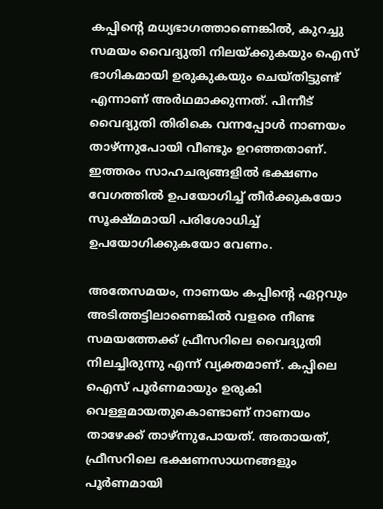കപ്പിന്റെ മധ്യഭാഗത്താണെങ്കിൽ, കുറച്ചു സമയം വൈദ്യുതി നിലയ്ക്കുകയും ഐസ് ഭാഗികമായി ഉരുകുകയും ചെയ്തിട്ടുണ്ട് എന്നാണ് അർഥമാക്കുന്നത്. പിന്നീട് വൈദ്യുതി തിരികെ വന്നപ്പോൾ നാണയം താഴ്ന്നുപോയി വീണ്ടും ഉറഞ്ഞതാണ്. ഇത്തരം സാഹചര്യങ്ങളിൽ ഭക്ഷണം വേഗത്തിൽ ഉപയോഗിച്ച് തീർക്കുകയോ സൂക്ഷ്മമായി പരിശോധിച്ച് ഉപയോഗിക്കുകയോ വേണം.

അതേസമയം, നാണയം കപ്പിന്റെ ഏറ്റവും അടിത്തട്ടിലാണെങ്കിൽ വളരെ നീണ്ട സമയത്തേക്ക് ഫ്രീസറിലെ വൈദ്യുതി നിലച്ചിരുന്നു എന്ന് വ്യക്തമാണ്. കപ്പിലെ ഐസ് പൂർണമായും ഉരുകി വെള്ളമായതുകൊണ്ടാണ് നാണയം താഴേക്ക് താഴ്ന്നുപോയത്. അതായത്, ഫ്രീസറിലെ ഭക്ഷണസാധനങ്ങളും പൂർണമായി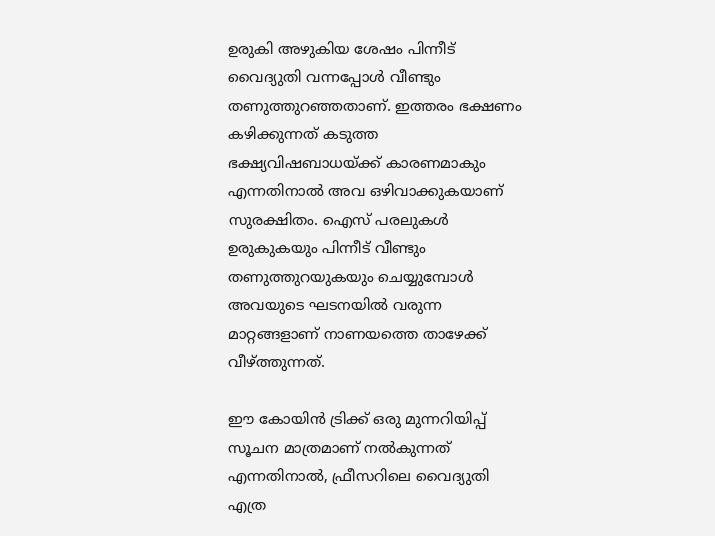ഉരുകി അഴുകിയ ശേഷം പിന്നീട് വൈദ്യുതി വന്നപ്പോൾ വീണ്ടും തണുത്തുറഞ്ഞതാണ്. ഇത്തരം ഭക്ഷണം കഴിക്കുന്നത് കടുത്ത ഭക്ഷ്യവിഷബാധയ്ക്ക് കാരണമാകും എന്നതിനാൽ അവ ഒഴിവാക്കുകയാണ് സുരക്ഷിതം. ഐസ് പരലുകൾ ഉരുകുകയും പിന്നീട് വീണ്ടും തണുത്തുറയുകയും ചെയ്യുമ്പോൾ അവയുടെ ഘടനയിൽ വരുന്ന മാറ്റങ്ങളാണ് നാണയത്തെ താഴേക്ക് വീഴ്ത്തുന്നത്.

ഈ കോയിൻ ട്രിക്ക് ഒരു മുന്നറിയിപ്പ് സൂചന മാത്രമാണ് നൽകുന്നത് എന്നതിനാൽ, ഫ്രീസറിലെ വൈദ്യുതി എത്ര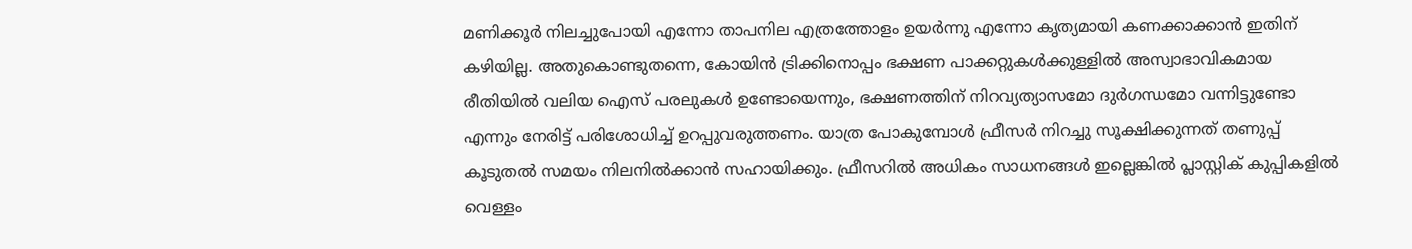മണിക്കൂർ നിലച്ചുപോയി എന്നോ താപനില എത്രത്തോളം ഉയർന്നു എന്നോ കൃത്യമായി കണക്കാക്കാൻ ഇതിന് കഴിയില്ല. അതുകൊണ്ടുതന്നെ, കോയിൻ ട്രിക്കിനൊപ്പം ഭക്ഷണ പാക്കറ്റുകൾക്കുള്ളിൽ അസ്വാഭാവികമായ രീതിയിൽ വലിയ ഐസ് പരലുകൾ ഉണ്ടോയെന്നും, ഭക്ഷണത്തിന് നിറവ്യത്യാസമോ ദുർഗന്ധമോ വന്നിട്ടുണ്ടോ എന്നും നേരിട്ട് പരിശോധിച്ച് ഉറപ്പുവരുത്തണം. യാത്ര പോകുമ്പോൾ ഫ്രീസർ നിറച്ചു സൂക്ഷിക്കുന്നത് തണുപ്പ് കൂടുതൽ സമയം നിലനിൽക്കാൻ സഹായിക്കും. ഫ്രീസറിൽ അധികം സാധനങ്ങൾ ഇല്ലെങ്കിൽ പ്ലാസ്റ്റിക് കുപ്പികളിൽ വെള്ളം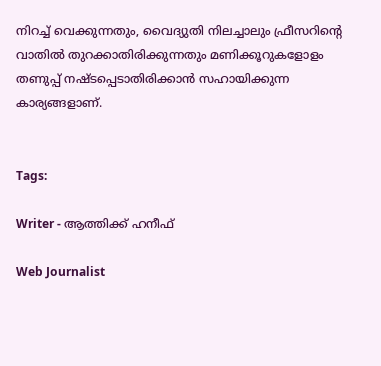നിറച്ച് വെക്കുന്നതും, വൈദ്യുതി നിലച്ചാലും ഫ്രീസറിന്റെ വാതിൽ തുറക്കാതിരിക്കുന്നതും മണിക്കൂറുകളോളം തണുപ്പ് നഷ്ടപ്പെടാതിരിക്കാൻ സഹായിക്കുന്ന കാര്യങ്ങളാണ്.


Tags:

Writer - ആത്തിക്ക് ഹനീഫ്

Web Journalist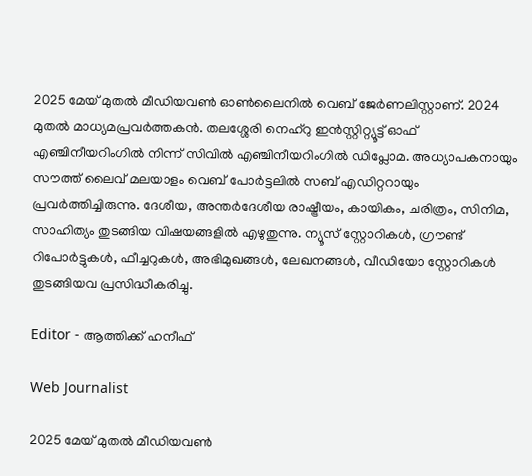2025 മേയ് മുതൽ മീഡിയവൺ ഓൺലൈനിൽ വെബ് ജേർണലിസ്റ്റാണ്. 2024 മുതൽ മാധ്യമപ്രവർത്തകൻ. തലശ്ശേരി നെഹ്‌റു ഇൻസ്റ്റിറ്റ്യൂട്ട് ഓഫ് എഞ്ചിനീയറിംഗിൽ നിന്ന് സിവിൽ എഞ്ചിനീയറിംഗിൽ ഡിപ്ലോമ. അധ്യാപകനായും സൗത്ത് ലൈവ് മലയാളം വെബ് പോർട്ടലിൽ സബ് എഡിറ്ററായും പ്രവർത്തിച്ചിരുന്നു. ദേശീയ, അന്തർദേശീയ രാഷ്ട്രീയം, കായികം, ചരിത്രം, സിനിമ, സാഹിത്യം തുടങ്ങിയ വിഷയങ്ങളിൽ എഴുതുന്നു. ന്യൂസ് സ്റ്റോറികൾ, ഗ്രൗണ്ട് റിപോർട്ടുകൾ, ഫീച്ചറുകൾ, അഭിമുഖങ്ങൾ, ലേഖനങ്ങൾ, വീഡിയോ സ്റ്റോറികൾ തുടങ്ങിയവ പ്രസിദ്ധീകരിച്ചു.

Editor - ആത്തിക്ക് ഹനീഫ്

Web Journalist

2025 മേയ് മുതൽ മീഡിയവൺ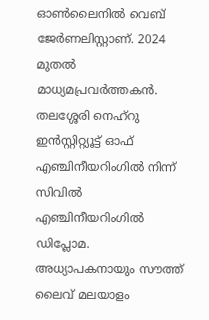ഓൺലൈനിൽ വെബ് ജേർണലിസ്റ്റാണ്. 2024 മുതൽ മാധ്യമപ്രവർത്തകൻ. തലശ്ശേരി നെഹ്‌റു ഇൻസ്റ്റിറ്റ്യൂട്ട് ഓഫ് എഞ്ചിനീയറിംഗിൽ നിന്ന് സിവിൽ എഞ്ചിനീയറിംഗിൽ ഡിപ്ലോമ. അധ്യാപകനായും സൗത്ത് ലൈവ് മലയാളം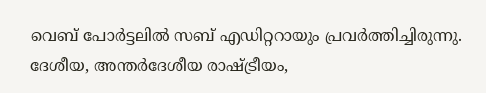വെബ് പോർട്ടലിൽ സബ് എഡിറ്ററായും പ്രവർത്തിച്ചിരുന്നു. ദേശീയ, അന്തർദേശീയ രാഷ്ട്രീയം,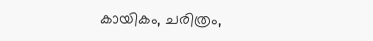കായികം, ചരിത്രം,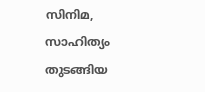സിനിമ, സാഹിത്യം തുടങ്ങിയ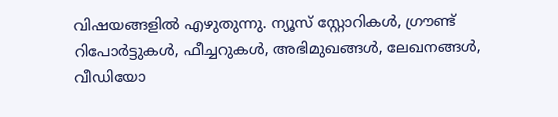വിഷയങ്ങളിൽ എഴുതുന്നു. ന്യൂസ് സ്റ്റോറികൾ, ഗ്രൗണ്ട് റിപോർട്ടുകൾ, ഫീച്ചറുകൾ, അഭിമുഖങ്ങൾ, ലേഖനങ്ങൾ, വീഡിയോ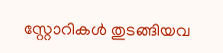സ്റ്റോറികൾ തുടങ്ങിയവ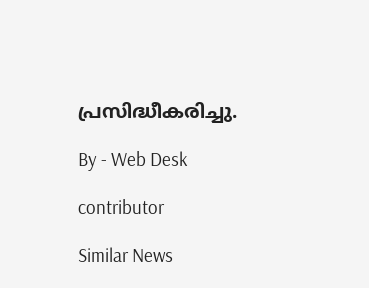പ്രസിദ്ധീകരിച്ചു.

By - Web Desk

contributor

Similar News